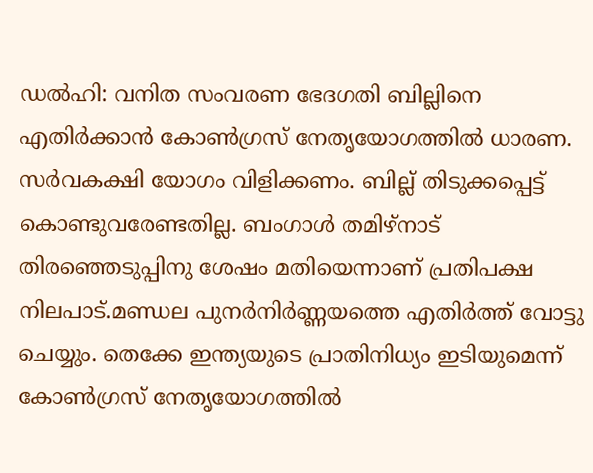ഡൽഹി: വനിത സംവരണ ഭേദഗതി ബില്ലിനെ എതിർക്കാൻ കോൺഗ്രസ് നേതൃയോഗത്തിൽ ധാരണ. സർവകക്ഷി യോഗം വിളിക്കണം. ബില്ല് തിടുക്കപ്പെട്ട് കൊണ്ടുവരേണ്ടതില്ല. ബംഗാൾ തമിഴ്നാട് തിരഞ്ഞെടുപ്പിനു ശേഷം മതിയെന്നാണ് പ്രതിപക്ഷ നിലപാട്.മണ്ഡല പുനർനിർണ്ണയത്തെ എതിർത്ത് വോട്ടു ചെയ്യും. തെക്കേ ഇന്ത്യയുടെ പ്രാതിനിധ്യം ഇടിയുമെന്ന് കോൺഗ്രസ് നേതൃയോഗത്തിൽ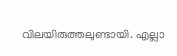വിലയിരുത്തലുണ്ടായി. എല്ലാ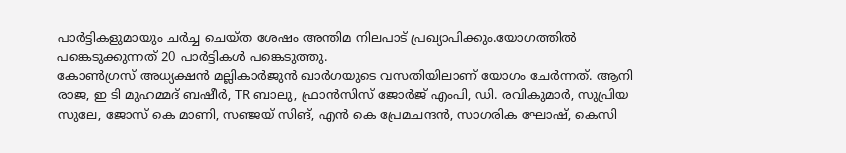പാർട്ടികളുമായും ചർച്ച ചെയ്ത ശേഷം അന്തിമ നിലപാട് പ്രഖ്യാപിക്കും.യോഗത്തിൽ പങ്കെടുക്കുന്നത് 20 പാർട്ടികൾ പങ്കെടുത്തു.
കോൺഗ്രസ് അധ്യക്ഷൻ മല്ലികാർജുൻ ഖാർഗയുടെ വസതിയിലാണ് യോഗം ചേർന്നത്. ആനി രാജ, ഇ ടി മുഹമ്മദ് ബഷീർ, TR ബാലു, ഫ്രാൻസിസ് ജോർജ് എംപി, ഡി. രവികുമാർ, സുപ്രിയ സുലേ, ജോസ് കെ മാണി, സഞ്ജയ് സിങ്, എൻ കെ പ്രേമചന്ദൻ, സാഗരിക ഘോഷ്, കെസി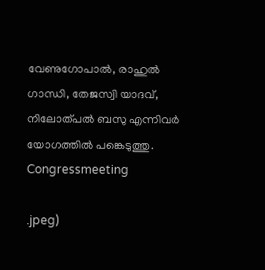വേണുഗോപാൽ, രാഹുൽ ഗാന്ധി, തേജസ്വി യാദവ്, നിലോത്പൽ ബസു എന്നിവർ യോഗത്തിൽ പങ്കെടുത്തു.
Congressmeeting

.jpeg)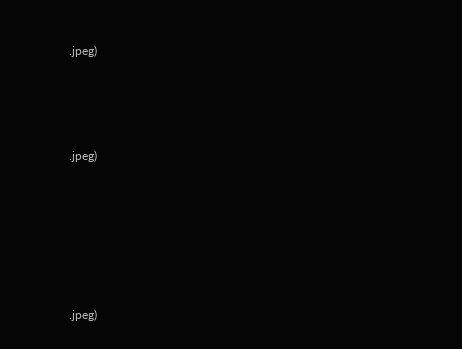.jpeg)





.jpeg)








.jpeg)